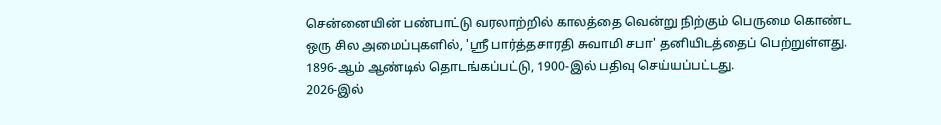சென்னையின் பண்பாட்டு வரலாற்றில் காலத்தை வென்று நிற்கும் பெருமை கொண்ட ஒரு சில அமைப்புகளில், 'ஸ்ரீ பார்த்தசாரதி சுவாமி சபா' தனியிடத்தைப் பெற்றுள்ளது. 1896-ஆம் ஆண்டில் தொடங்கப்பட்டு, 1900-இல் பதிவு செய்யப்பட்டது.
2026-இல்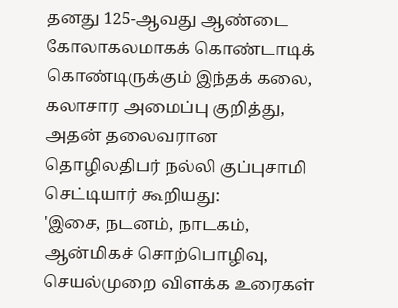தனது 125-ஆவது ஆண்டை கோலாகலமாகக் கொண்டாடிக் கொண்டிருக்கும் இந்தக் கலை, கலாசார அமைப்பு குறித்து, அதன் தலைவரான தொழிலதிபர் நல்லி குப்புசாமி செட்டியார் கூறியது:
'இசை, நடனம், நாடகம், ஆன்மிகச் சொற்பொழிவு, செயல்முறை விளக்க உரைகள்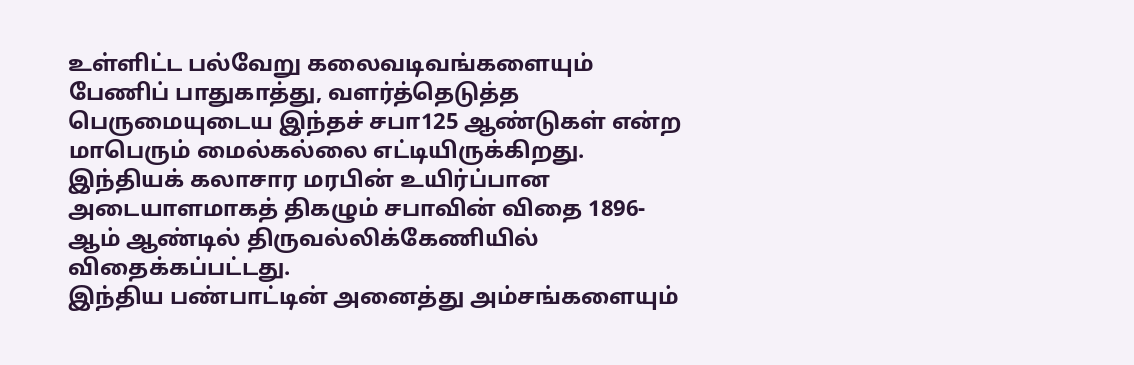உள்ளிட்ட பல்வேறு கலைவடிவங்களையும் பேணிப் பாதுகாத்து, வளர்த்தெடுத்த பெருமையுடைய இந்தச் சபா125 ஆண்டுகள் என்ற மாபெரும் மைல்கல்லை எட்டியிருக்கிறது. இந்தியக் கலாசார மரபின் உயிர்ப்பான அடையாளமாகத் திகழும் சபாவின் விதை 1896-ஆம் ஆண்டில் திருவல்லிக்கேணியில் விதைக்கப்பட்டது.
இந்திய பண்பாட்டின் அனைத்து அம்சங்களையும்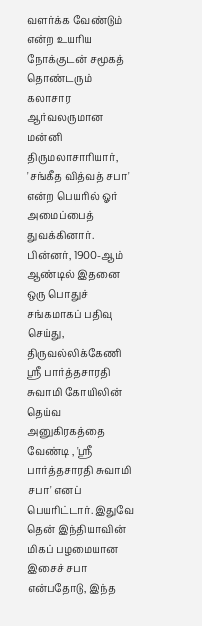வளர்க்க வேண்டும் என்ற உயரிய நோக்குடன் சமூகத் தொண்டரும் கலாசார ஆர்வலருமான மன்னி திருமலாசாரியார், 'சங்கீத வித்வத் சபா' என்ற பெயரில் ஓர் அமைப்பைத் துவக்கினார்.
பின்னர், 1900-ஆம் ஆண்டில் இதனை ஒரு பொதுச் சங்கமாகப் பதிவு செய்து, திருவல்லிக்கேணி ஸ்ரீ பார்த்தசாரதி சுவாமி கோயிலின் தெய்வ அனுகிரகத்தை வேண்டி , 'ஸ்ரீ பார்த்தசாரதி சுவாமி சபா' எனப் பெயரிட்டார். இதுவே தென் இந்தியாவின் மிகப் பழமையான இசைச் சபா என்பதோடு, இந்த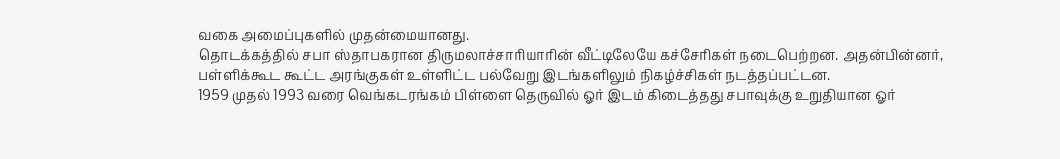வகை அமைப்புகளில் முதன்மையானது.
தொடக்கத்தில் சபா ஸ்தாபகரான திருமலாச்சாரியாரின் வீட்டிலேயே கச்சேரிகள் நடைபெற்றன. அதன்பின்னர், பள்ளிக்கூட கூட்ட அரங்குகள் உள்ளிட்ட பல்வேறு இடங்களிலும் நிகழ்ச்சிகள் நடத்தப்பட்டன.
1959 முதல் 1993 வரை வெங்கடரங்கம் பிள்ளை தெருவில் ஓர் இடம் கிடைத்தது சபாவுக்கு உறுதியான ஓர்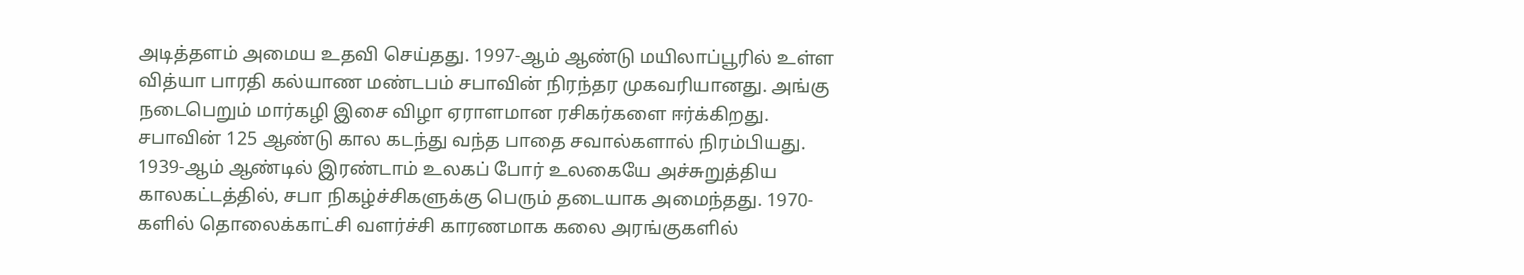அடித்தளம் அமைய உதவி செய்தது. 1997-ஆம் ஆண்டு மயிலாப்பூரில் உள்ள வித்யா பாரதி கல்யாண மண்டபம் சபாவின் நிரந்தர முகவரியானது. அங்கு நடைபெறும் மார்கழி இசை விழா ஏராளமான ரசிகர்களை ஈர்க்கிறது.
சபாவின் 125 ஆண்டு கால கடந்து வந்த பாதை சவால்களால் நிரம்பியது. 1939-ஆம் ஆண்டில் இரண்டாம் உலகப் போர் உலகையே அச்சுறுத்திய காலகட்டத்தில், சபா நிகழ்ச்சிகளுக்கு பெரும் தடையாக அமைந்தது. 1970-களில் தொலைக்காட்சி வளர்ச்சி காரணமாக கலை அரங்குகளில்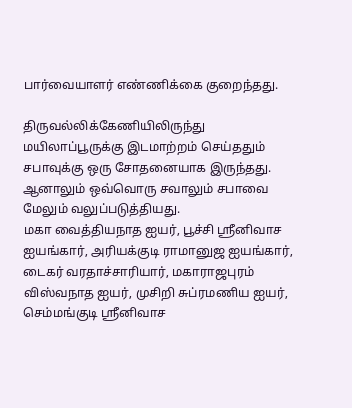பார்வையாளர் எண்ணிக்கை குறைந்தது.

திருவல்லிக்கேணியிலிருந்து மயிலாப்பூருக்கு இடமாற்றம் செய்ததும் சபாவுக்கு ஒரு சோதனையாக இருந்தது. ஆனாலும் ஒவ்வொரு சவாலும் சபாவை மேலும் வலுப்படுத்தியது.
மகா வைத்தியநாத ஐயர், பூச்சி ஸ்ரீனிவாச ஐயங்கார், அரியக்குடி ராமானுஜ ஐயங்கார், டைகர் வரதாச்சாரியார், மகாராஜபுரம் விஸ்வநாத ஐயர், முசிறி சுப்ரமணிய ஐயர், செம்மங்குடி ஸ்ரீனிவாச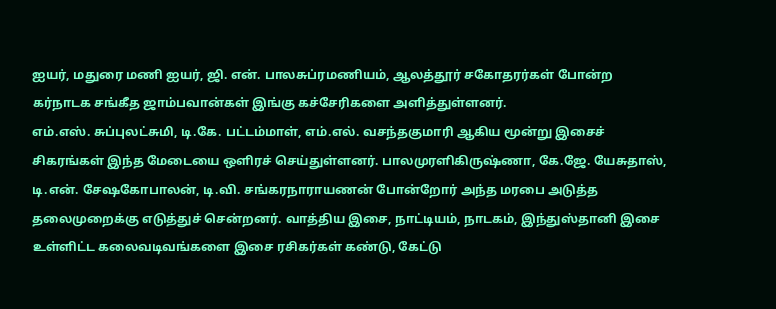ஐயர், மதுரை மணி ஐயர், ஜி. என். பாலசுப்ரமணியம், ஆலத்தூர் சகோதரர்கள் போன்ற கர்நாடக சங்கீத ஜாம்பவான்கள் இங்கு கச்சேரிகளை அளித்துள்ளனர்.
எம்.எஸ். சுப்புலட்சுமி, டி.கே. பட்டம்மாள், எம்.எல். வசந்தகுமாரி ஆகிய மூன்று இசைச் சிகரங்கள் இந்த மேடையை ஒளிரச் செய்துள்ளனர். பாலமுரளிகிருஷ்ணா, கே.ஜே. யேசுதாஸ், டி.என். சேஷகோபாலன், டி.வி. சங்கரநாராயணன் போன்றோர் அந்த மரபை அடுத்த தலைமுறைக்கு எடுத்துச் சென்றனர். வாத்திய இசை, நாட்டியம், நாடகம், இந்துஸ்தானி இசை உள்ளிட்ட கலைவடிவங்களை இசை ரசிகர்கள் கண்டு, கேட்டு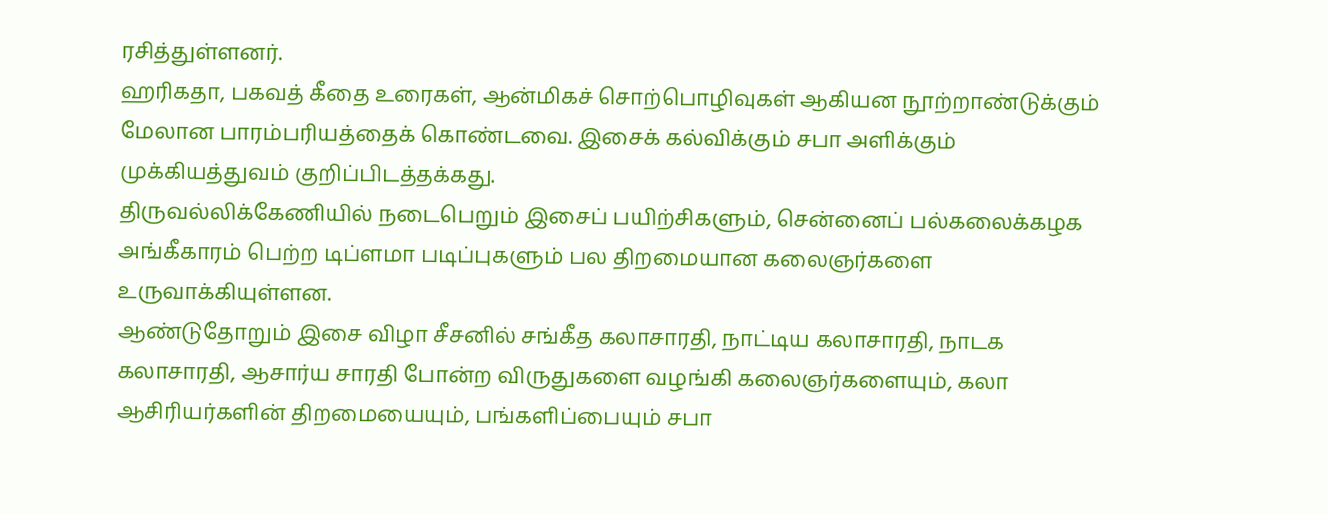ரசித்துள்ளனர்.
ஹரிகதா, பகவத் கீதை உரைகள், ஆன்மிகச் சொற்பொழிவுகள் ஆகியன நூற்றாண்டுக்கும் மேலான பாரம்பரியத்தைக் கொண்டவை. இசைக் கல்விக்கும் சபா அளிக்கும் முக்கியத்துவம் குறிப்பிடத்தக்கது.
திருவல்லிக்கேணியில் நடைபெறும் இசைப் பயிற்சிகளும், சென்னைப் பல்கலைக்கழக அங்கீகாரம் பெற்ற டிப்ளமா படிப்புகளும் பல திறமையான கலைஞர்களை உருவாக்கியுள்ளன.
ஆண்டுதோறும் இசை விழா சீசனில் சங்கீத கலாசாரதி, நாட்டிய கலாசாரதி, நாடக கலாசாரதி, ஆசார்ய சாரதி போன்ற விருதுகளை வழங்கி கலைஞர்களையும், கலா ஆசிரியர்களின் திறமையையும், பங்களிப்பையும் சபா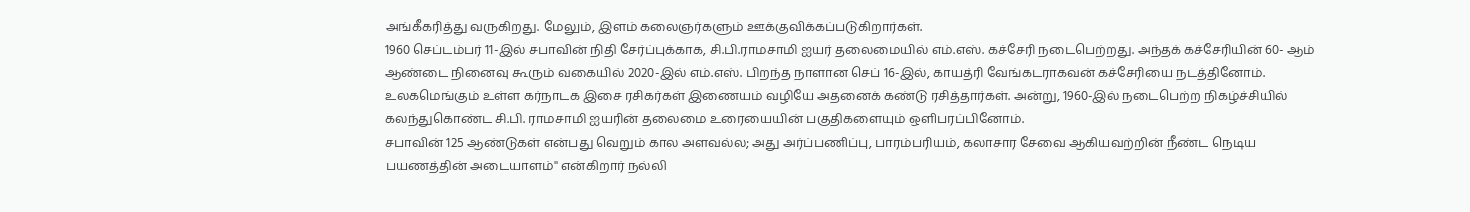அங்கீகரித்து வருகிறது. மேலும், இளம் கலைஞர்களும் ஊக்குவிக்கப்படுகிறார்கள்.
1960 செப்டம்பர் 11-இல் சபாவின் நிதி சேர்ப்புக்காக, சி.பி.ராமசாமி ஐயர் தலைமையில் எம்.எஸ். கச்சேரி நடைபெற்றது. அந்தக் கச்சேரியின் 60- ஆம் ஆண்டை நினைவு கூரும் வகையில் 2020-இல் எம்.எஸ். பிறந்த நாளான செப் 16-இல், காயத்ரி வேங்கடராகவன் கச்சேரியை நடத்தினோம்.
உலகமெங்கும் உள்ள கர்நாடக இசை ரசிகர்கள் இணையம் வழியே அதனைக் கண்டு ரசித்தார்கள். அன்று, 1960-இல் நடைபெற்ற நிகழ்ச்சியில் கலந்துகொண்ட சி.பி. ராமசாமி ஐயரின் தலைமை உரையையின் பகுதிகளையும் ஒளிபரப்பினோம்.
சபாவின் 125 ஆண்டுகள் என்பது வெறும் கால அளவல்ல; அது அர்ப்பணிப்பு, பாரம்பரியம், கலாசார சேவை ஆகியவற்றின் நீண்ட நெடிய பயணத்தின் அடையாளம்'' என்கிறார் நல்லி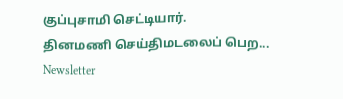குப்புசாமி செட்டியார்.
தினமணி செய்திமடலைப் பெற... Newsletter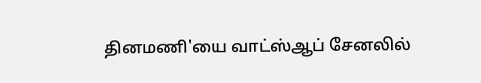தினமணி'யை வாட்ஸ்ஆப் சேனலில்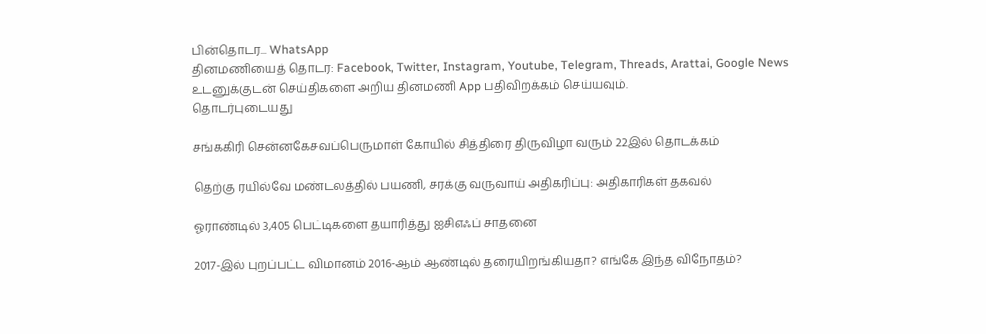பின்தொடர... WhatsApp
தினமணியைத் தொடர: Facebook, Twitter, Instagram, Youtube, Telegram, Threads, Arattai, Google News
உடனுக்குடன் செய்திகளை அறிய தினமணி App பதிவிறக்கம் செய்யவும்.
தொடர்புடையது

சங்ககிரி சென்னகேசவப்பெருமாள் கோயில் சித்திரை திருவிழா வரும் 22இல் தொடக்கம்

தெற்கு ரயில்வே மண்டலத்தில் பயணி, சரக்கு வருவாய் அதிகரிப்பு: அதிகாரிகள் தகவல்

ஓராண்டில் 3,405 பெட்டிகளை தயாரித்து ஐசிஎஃப் சாதனை

2017-இல் புறப்பட்ட விமானம் 2016-ஆம் ஆண்டில் தரையிறங்கியதா? எங்கே இந்த விநோதம்?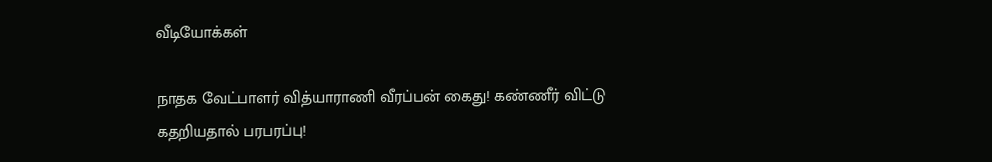வீடியோக்கள்

நாதக வேட்பாளர் வித்யாராணி வீரப்பன் கைது! கண்ணீர் விட்டு கதறியதால் பரபரப்பு!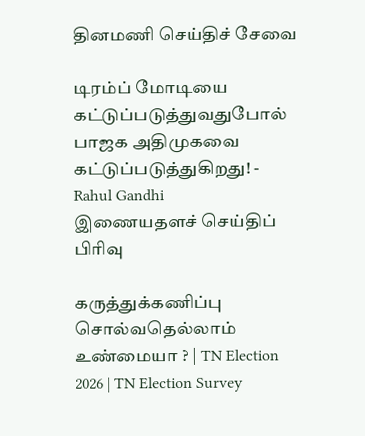தினமணி செய்திச் சேவை

டிரம்ப் மோடியை கட்டுப்படுத்துவதுபோல் பாஜக அதிமுகவை கட்டுப்படுத்துகிறது! - Rahul Gandhi
இணையதளச் செய்திப் பிரிவு

கருத்துக்கணிப்பு சொல்வதெல்லாம் உண்மையா ? | TN Election 2026 | TN Election Survey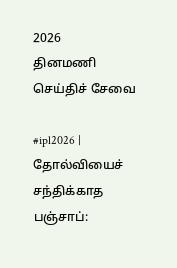2026
தினமணி செய்திச் சேவை

#ipl2026 | தோல்வியைச் சந்திக்காத பஞ்சாப்: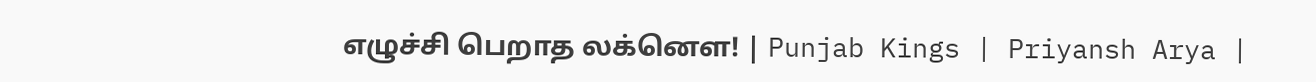எழுச்சி பெறாத லக்னௌ! | Punjab Kings | Priyansh Arya |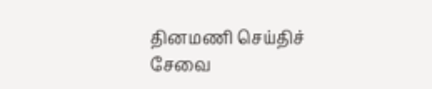தினமணி செய்திச் சேவை